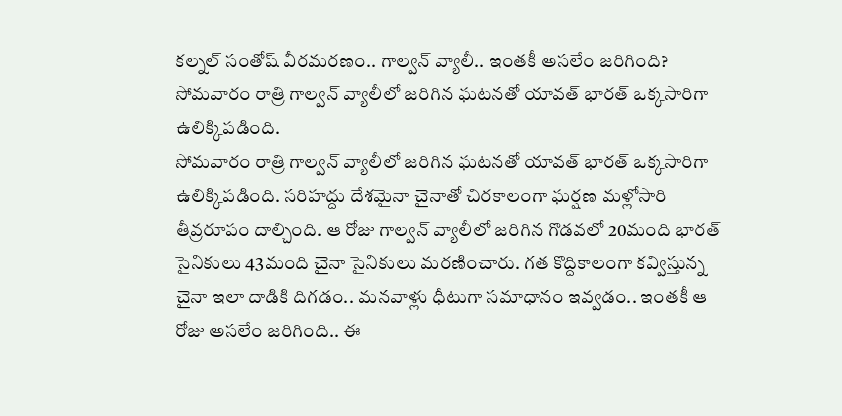కల్నల్ సంతోష్ వీరమరణం.. గాల్వన్ వ్యాలీ.. ఇంతకీ అసలేం జరిగింది?
సోమవారం రాత్రి గాల్వన్ వ్యాలీలో జరిగిన ఘటనతో యావత్ భారత్ ఒక్కసారిగా ఉలిక్కిపడింది.
సోమవారం రాత్రి గాల్వన్ వ్యాలీలో జరిగిన ఘటనతో యావత్ భారత్ ఒక్కసారిగా ఉలిక్కిపడింది. సరిహద్దు దేశమైనా చైనాతో చిరకాలంగా ఘర్షణ మళ్లోసారి తీవ్రరూపం దాల్చింది. ఆ రోజు గాల్వన్ వ్యాలీలో జరిగిన గొడవలో 20మంది భారత్ సైనికులు 43మంది చైనా సైనికులు మరణించారు. గత కొద్దికాలంగా కవ్విస్తున్న చైనా ఇలా దాడికి దిగడం.. మనవాళ్లు ధీటుగా సమాధానం ఇవ్వడం.. ఇంతకీ ఆ రోజు అసలేం జరిగింది.. ఈ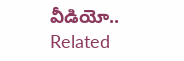వీడియో..
Related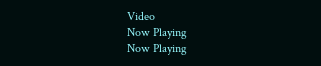Video
Now Playing
Now Playing